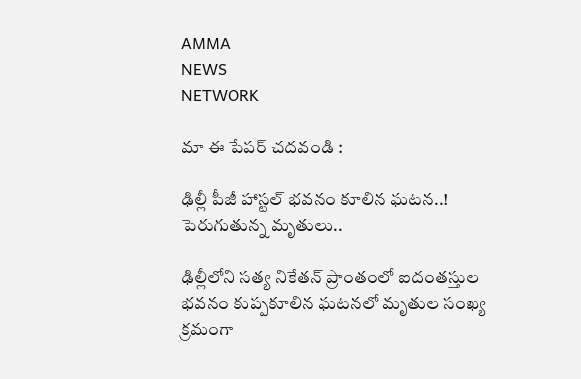AMMA
NEWS
NETWORK

మా ఈ పేపర్ చదవండి :

ఢిల్లీ పీజీ హాస్టల్ భవనం కూలిన ఘటన..! పెరుగుతున్న మృతులు..

ఢిల్లీలోని సత్య నికేతన్ ప్రాంతంలో ఐదంతస్తుల భవనం కుప్పకూలిన ఘటనలో మృతుల సంఖ్య క్రమంగా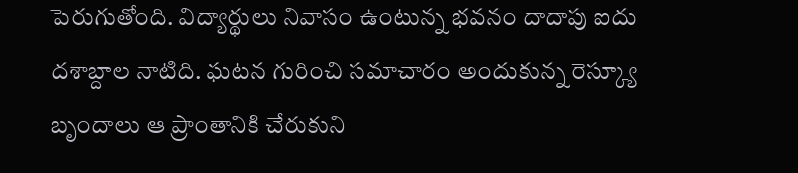పెరుగుతోంది. విద్యార్థులు నివాసం ఉంటున్న భవనం దాదాపు ఐదు దశాబ్దాల నాటిది. ఘటన గురించి సమాచారం అందుకున్న రెస్క్యూ బృందాలు ఆ ప్రాంతానికి చేరుకుని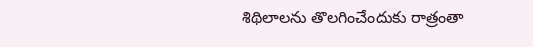శిథిలాలను తొలగించేందుకు రాత్రంతా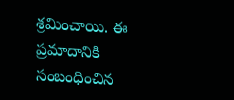శ్రమించాయి. ఈ ప్రమాదానికి సంబంధించిన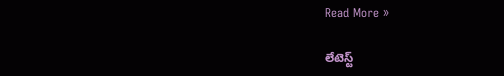Read More »

లేటెస్ట్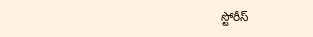స్టోరీస్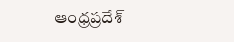ఆంధ్రప్రదేశ్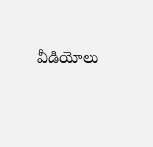వీడియోలు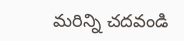మరిన్ని చదవండి